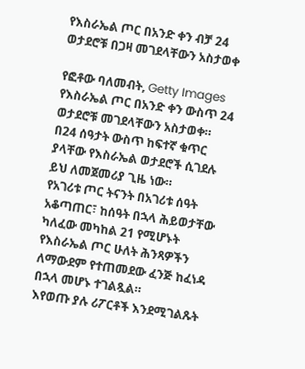የእስራኤል ጦር በአንድ ቀን ብቻ 24 ወታደሮቹ በጋዛ መገደላቸውን አስታወቀ

የፎቶው ባለመብት, Getty Images
የእስራኤል ጦር በአንድ ቀን ውስጥ 24 ወታደሮቹ መገደላቸውን አስታወቀ።
በ24 ሰዓታት ውስጥ ከፍተኛ ቁጥር ያላቸው የእስራኤል ወታደሮች ሲገደሉ ይህ ለመጀመሪያ ጊዜ ነው።
የአገሪቱ ጦር ትናንት በአገሪቱ ሰዓት አቆጣጠር፣ ከሰዓት በኋላ ሕይወታቸው ካለፈው መካከል 21 የሚሆኑት የእስራኤል ጦር ሁለት ሕንጻዎችን ለማውደም የተጠመደው ፈንጅ ከፈነዳ በኋላ መሆኑ ተገልጿል።
እየወጡ ያሉ ሪፖርቶች እንደሚገልጹት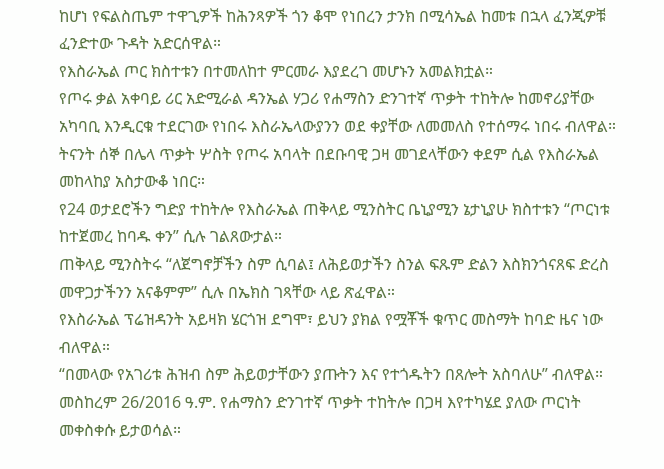ከሆነ የፍልስጤም ተዋጊዎች ከሕንጻዎች ጎን ቆሞ የነበረን ታንክ በሚሳኤል ከመቱ በኋላ ፈንጂዎቹ ፈንድተው ጉዳት አድርሰዋል።
የእስራኤል ጦር ክስተቱን በተመለከተ ምርመራ እያደረገ መሆኑን አመልክቷል።
የጦሩ ቃል አቀባይ ሪር አድሚራል ዳንኤል ሃጋሪ የሐማስን ድንገተኛ ጥቃት ተከትሎ ከመኖሪያቸው አካባቢ እንዲርቁ ተደርገው የነበሩ እስራኤላውያንን ወደ ቀያቸው ለመመለስ የተሰማሩ ነበሩ ብለዋል።
ትናንት ሰኞ በሌላ ጥቃት ሦስት የጦሩ አባላት በደቡባዊ ጋዛ መገደላቸውን ቀደም ሲል የእስራኤል መከላከያ አስታውቆ ነበር።
የ24 ወታደሮችን ግድያ ተከትሎ የእስራኤል ጠቅላይ ሚንስትር ቤኒያሚን ኔታኒያሁ ክስተቱን “ጦርነቱ ከተጀመረ ከባዱ ቀን” ሲሉ ገልጸውታል።
ጠቅላይ ሚንስትሩ “ለጀግኖቻችን ስም ሲባል፤ ለሕይወታችን ስንል ፍጹም ድልን እስክንጎናጸፍ ድረስ መዋጋታችንን አናቆምም” ሲሉ በኤክስ ገጻቸው ላይ ጽፈዋል።
የእስራኤል ፕሬዝዳንት አይዛክ ሄርጎዝ ደግሞ፣ ይህን ያክል የሟቾች ቁጥር መስማት ከባድ ዜና ነው ብለዋል።
“በመላው የአገሪቱ ሕዝብ ስም ሕይወታቸውን ያጡትን እና የተጎዱትን በጸሎት አስባለሁ” ብለዋል።
መስከረም 26/2016 ዓ.ም. የሐማስን ድንገተኛ ጥቃት ተከትሎ በጋዛ እየተካሄደ ያለው ጦርነት መቀስቀሱ ይታወሳል።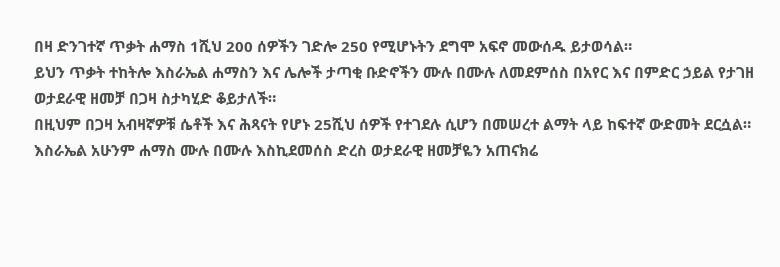በዛ ድንገተኛ ጥቃት ሐማስ 1ሺህ 200 ሰዎችን ገድሎ 250 የሚሆኑትን ደግሞ አፍኖ መውሰዱ ይታወሳል።
ይህን ጥቃት ተከትሎ እስራኤል ሐማስን እና ሌሎች ታጣቂ ቡድኖችን ሙሉ በሙሉ ለመደምሰስ በአየር እና በምድር ኃይል የታገዘ ወታደራዊ ዘመቻ በጋዛ ስታካሂድ ቆይታለች።
በዚህም በጋዛ አብዛኛዎቹ ሴቶች እና ሕጻናት የሆኑ 25ሺህ ሰዎች የተገደሉ ሲሆን በመሠረተ ልማት ላይ ከፍተኛ ውድመት ደርሷል።
እስራኤል አሁንም ሐማስ ሙሉ በሙሉ እስኪደመሰስ ድረስ ወታደራዊ ዘመቻዬን አጠናክሬ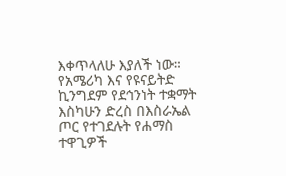እቀጥላለሁ እያለች ነው።
የአሜሪካ እና የዩናይትድ ኪንግደም የደኅንነት ተቋማት እስካሁን ድረስ በእስራኤል ጦር የተገደሉት የሐማስ ተዋጊዎች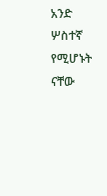አንድ ሦስተኛ የሚሆኑት ናቸው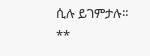ሲሉ ይገምታሉ።
**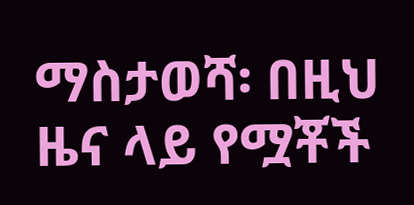ማስታወሻ፡ በዚህ ዜና ላይ የሟቾች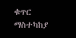ቁጥር ማስተካከያ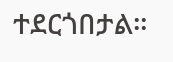ተደርጎበታል።